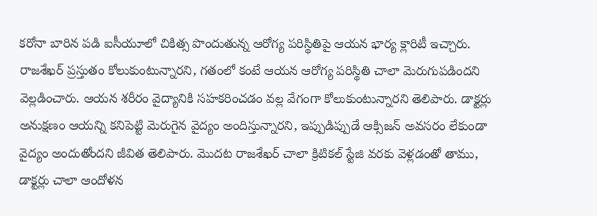కరోనా బారిన పడి ఐసీయూలో చికిత్స పొందుతున్న ఆరోగ్య పరిస్థితిపై ఆయన భార్య క్లారిటీ ఇచ్చారు. రాజశేఖర్ ప్రస్తుతం కోలుకుంటున్నారని, గతంలో కంటే ఆయన ఆరోగ్య పరిస్థితి చాలా మెరుగుపడిందని వెల్లడించారు. ఆయన శరీరం వైద్యానికి సహకరించడం వల్ల వేగంగా కోలుకుంటున్నారని తెలిపారు. డాక్టర్లు అనుక్షణం ఆయన్ని కనిపెట్టి మెరుగైన వైద్యం అందిస్తున్నారని, ఇప్పుడిప్పుడే ఆక్సిజన్ అవసరం లేకుండా వైద్యం అందుతోందని జీవిత తెలిపారు. మొదట రాజశేఖర్ చాలా క్రిటికల్ స్టేజి వరకు వెళ్లడంతో తాము, డాక్టర్లు చాలా ఆందోళన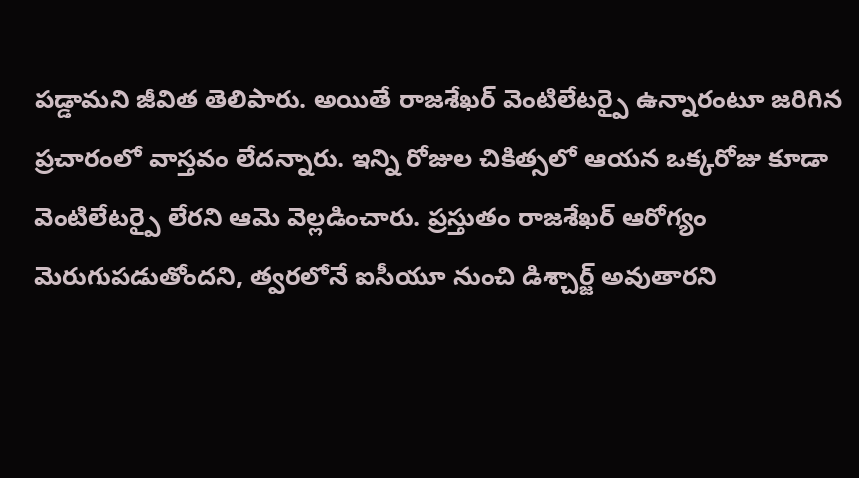పడ్డామని జీవిత తెలిపారు. అయితే రాజశేఖర్ వెంటిలేటర్పై ఉన్నారంటూ జరిగిన ప్రచారంలో వాస్తవం లేదన్నారు. ఇన్ని రోజుల చికిత్సలో ఆయన ఒక్కరోజు కూడా వెంటిలేటర్పై లేరని ఆమె వెల్లడించారు. ప్రస్తుతం రాజశేఖర్ ఆరోగ్యం మెరుగుపడుతోందని, త్వరలోనే ఐసీయూ నుంచి డిశ్చార్జ్ అవుతారని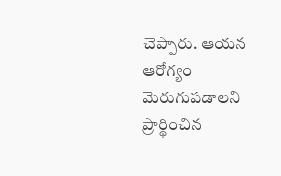చెప్పారు. ఆయన ఆరోగ్యం మెరుగుపడాలని ప్రార్థించిన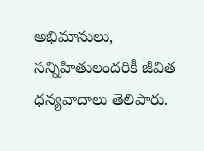అభిమానులు, సన్నిహితులందరికీ జీవిత ధన్యవాదాలు తెలిపారు.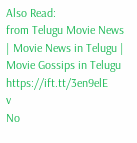Also Read:
from Telugu Movie News | Movie News in Telugu | Movie Gossips in Telugu https://ift.tt/3en9elE
v
No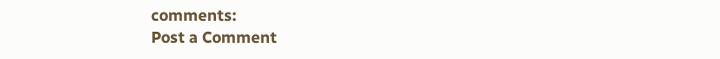comments:
Post a Comment